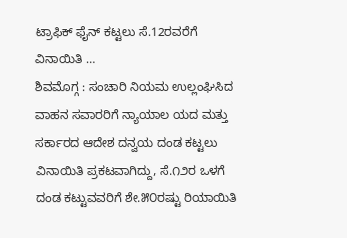ಟ್ರಾಫಿಕ್ ಫೈನ್ ಕಟ್ಟಲು ಸೆ.12ರವರೆಗೆ ವಿನಾಯಿತಿ …
ಶಿವಮೊಗ್ಗ : ಸಂಚಾರಿ ನಿಯಮ ಉಲ್ಲಂಘಿಸಿದ ವಾಹನ ಸವಾರರಿಗೆ ನ್ಯಾಯಾಲ ಯದ ಮತ್ತು ಸರ್ಕಾರದ ಆದೇಶ ದನ್ವಯ ದಂಡ ಕಟ್ಟಲು ವಿನಾಯಿತಿ ಪ್ರಕಟವಾಗಿದ್ದು, ಸೆ.೧೨ರ ಒಳಗೆ ದಂಡ ಕಟ್ಟುವವರಿಗೆ ಶೇ.೫೦ರಷ್ಟು ರಿಯಾಯಿತಿ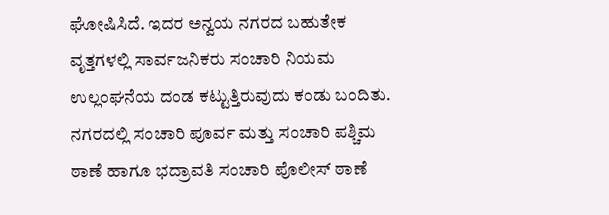ಘೋಷಿಸಿದೆ. ಇದರ ಅನ್ವಯ ನಗರದ ಬಹುತೇಕ ವೃತ್ತಗಳಲ್ಲಿ ಸಾರ್ವಜನಿಕರು ಸಂಚಾರಿ ನಿಯಮ ಉಲ್ಲಂಘನೆಯ ದಂಡ ಕಟ್ಟುತ್ತಿರುವುದು ಕಂಡು ಬಂದಿತು.
ನಗರದಲ್ಲಿ ಸಂಚಾರಿ ಪೂರ್ವ ಮತ್ತು ಸಂಚಾರಿ ಪಶ್ಚಿಮ ಠಾಣೆ ಹಾಗೂ ಭದ್ರಾವತಿ ಸಂಚಾರಿ ಪೊಲೀಸ್ ಠಾಣೆ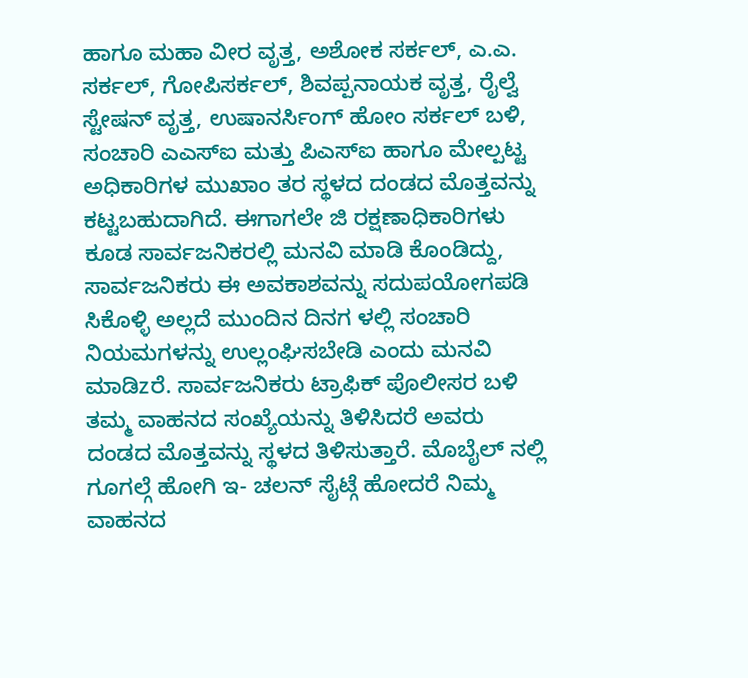ಹಾಗೂ ಮಹಾ ವೀರ ವೃತ್ತ, ಅಶೋಕ ಸರ್ಕಲ್, ಎ.ಎ. ಸರ್ಕಲ್, ಗೋಪಿಸರ್ಕಲ್, ಶಿವಪ್ಪನಾಯಕ ವೃತ್ತ, ರೈಲ್ವೆ ಸ್ಟೇಷನ್ ವೃತ್ತ, ಉಷಾನರ್ಸಿಂಗ್ ಹೋಂ ಸರ್ಕಲ್ ಬಳಿ, ಸಂಚಾರಿ ಎಎಸ್ಐ ಮತ್ತು ಪಿಎಸ್ಐ ಹಾಗೂ ಮೇಲ್ಪಟ್ಟ ಅಧಿಕಾರಿಗಳ ಮುಖಾಂ ತರ ಸ್ಥಳದ ದಂಡದ ಮೊತ್ತವನ್ನು ಕಟ್ಟಬಹುದಾಗಿದೆ. ಈಗಾಗಲೇ ಜಿ ರಕ್ಷಣಾಧಿಕಾರಿಗಳು ಕೂಡ ಸಾರ್ವಜನಿಕರಲ್ಲಿ ಮನವಿ ಮಾಡಿ ಕೊಂಡಿದ್ದು, ಸಾರ್ವಜನಿಕರು ಈ ಅವಕಾಶವನ್ನು ಸದುಪಯೋಗಪಡಿ ಸಿಕೊಳ್ಳಿ ಅಲ್ಲದೆ ಮುಂದಿನ ದಿನಗ ಳಲ್ಲಿ ಸಂಚಾರಿ ನಿಯಮಗಳನ್ನು ಉಲ್ಲಂಘಿಸಬೇಡಿ ಎಂದು ಮನವಿ ಮಾಡಿzರೆ. ಸಾರ್ವಜನಿಕರು ಟ್ರಾಫಿಕ್ ಪೊಲೀಸರ ಬಳಿ ತಮ್ಮ ವಾಹನದ ಸಂಖ್ಯೆಯನ್ನು ತಿಳಿಸಿದರೆ ಅವರು ದಂಡದ ಮೊತ್ತವನ್ನು ಸ್ಥಳದ ತಿಳಿಸುತ್ತಾರೆ. ಮೊಬೈಲ್ ನಲ್ಲಿ ಗೂಗಲ್ಗೆ ಹೋಗಿ ಇ- ಚಲನ್ ಸೈಟ್ಗೆ ಹೋದರೆ ನಿಮ್ಮ ವಾಹನದ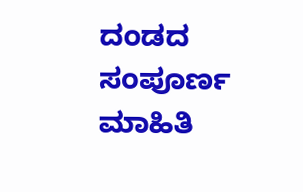ದಂಡದ ಸಂಪೂರ್ಣ ಮಾಹಿತಿ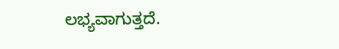ಲಭ್ಯವಾಗುತ್ತದೆ.